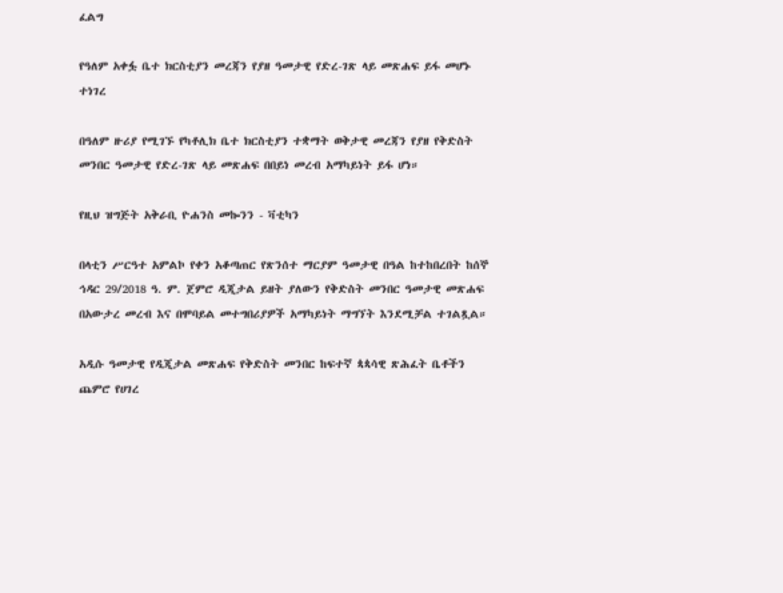ፈልግ

የዓለም አቀፏ ቤተ ክርስቲያን መረጃን የያዘ ዓመታዊ የድረ-ገጽ ላይ መጽሐፍ ይፋ መሆኑ ተነገረ

በዓለም ዙሪያ የሚገኙ የካቶሊክ ቤተ ክርስቲያን ተቋማት ወቅታዊ መረጃን የያዘ የቅድስት መንበር ዓመታዊ የድረ-ገጽ ላይ መጽሐፍ በበይነ መረብ አማካይነት ይፋ ሆነ።

የዚህ ዝግጅት አቅራቢ ዮሐንስ መኰንን - ቫቲካን

በላቲን ሥርዓተ አምልኮ የቀን አቆጣጠር የጽንሰተ ማርያም ዓመታዊ በዓል ከተከበረበት ከሰኞ ኅዳር 29/2018 ዓ. ም. ጀምሮ ዲጂታል ይዘት ያለውን የቅድስት መንበር ዓመታዊ መጽሐፍ በአውታረ መረብ እና በሞባይል መተግበሪያዎች አማካይነት ማግኘት እንደሚቻል ተገልጿል።

አዲሱ ዓመታዊ የዲጂታል መጽሐፍ የቅድስት መንበር ከፍተኛ ጳጳሳዊ ጽሕፈት ቤቶችን ጨምሮ የሀገረ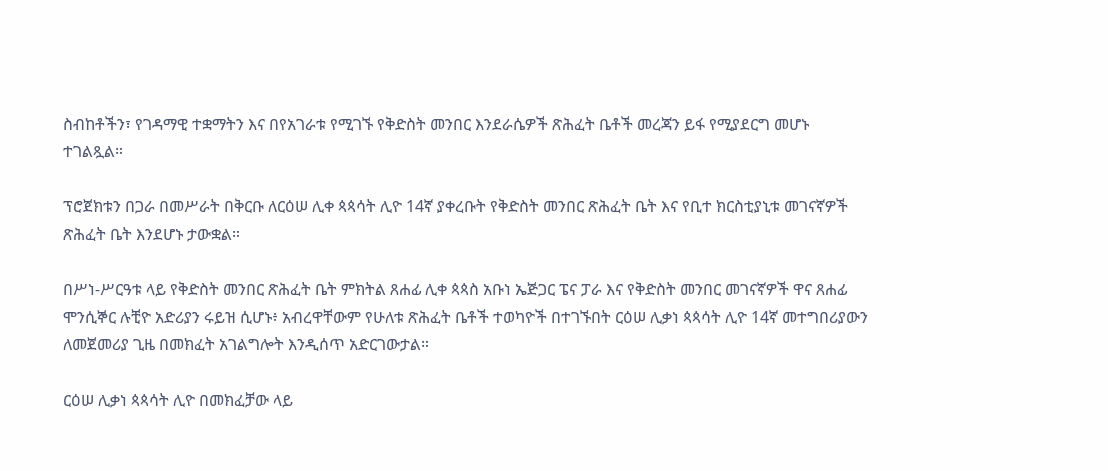ስብከቶችን፣ የገዳማዊ ተቋማትን እና በየአገራቱ የሚገኙ የቅድስት መንበር እንደራሴዎች ጽሕፈት ቤቶች መረጃን ይፋ የሚያደርግ መሆኑ ተገልጿል።

ፕሮጀክቱን በጋራ በመሥራት በቅርቡ ለርዕሠ ሊቀ ጳጳሳት ሊዮ 14ኛ ያቀረቡት የቅድስት መንበር ጽሕፈት ቤት እና የቢተ ክርስቲያኒቱ መገናኛዎች ጽሕፈት ቤት እንደሆኑ ታውቋል።

በሥነ-ሥርዓቱ ላይ የቅድስት መንበር ጽሕፈት ቤት ምክትል ጸሐፊ ሊቀ ጳጳስ አቡነ ኤጅጋር ፔና ፓራ እና የቅድስት መንበር መገናኛዎች ዋና ጸሐፊ ሞንሲኞር ሉቺዮ አድሪያን ሩይዝ ሲሆኑ፥ አብረዋቸውም የሁለቱ ጽሕፈት ቤቶች ተወካዮች በተገኙበት ርዕሠ ሊቃነ ጳጳሳት ሊዮ 14ኛ መተግበሪያውን ለመጀመሪያ ጊዜ በመክፈት አገልግሎት እንዲሰጥ አድርገውታል።

ርዕሠ ሊቃነ ጳጳሳት ሊዮ በመክፈቻው ላይ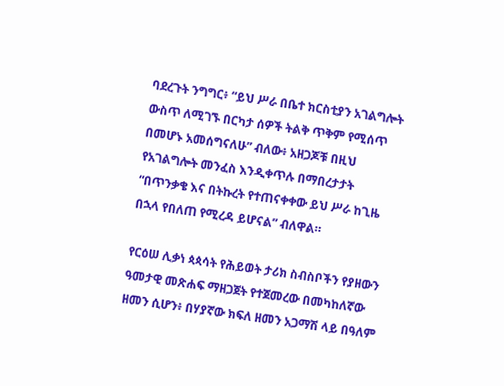ባደረጉት ንግግር፥ “ይህ ሥራ በቤተ ክርስቲያን አገልግሎት ውስጥ ለሚገኙ በርካታ ሰዎች ትልቅ ጥቅም የሚሰጥ በመሆኑ አመሰግናለሁ” ብለው፥ አዘጋጆቹ በዚህ የአገልግሎት መንፈስ እንዲቀጥሉ በማበረታታት “በጥንቃቄ እና በትኩረት የተጠናቀቀው ይህ ሥራ ከጊዜ በኋላ የበለጠ የሚረዳ ይሆናል” ብለዋል።

የርዕሠ ሊቃነ ጳጳሳት የሕይወት ታሪክ ስብስቦችን የያዘውን ዓመታዊ መጽሐፍ ማዘጋጀት የተጀመረው በመካከለኛው ዘመን ሲሆን፥ በሃያኛው ክፍለ ዘመን አጋማሽ ላይ በዓለም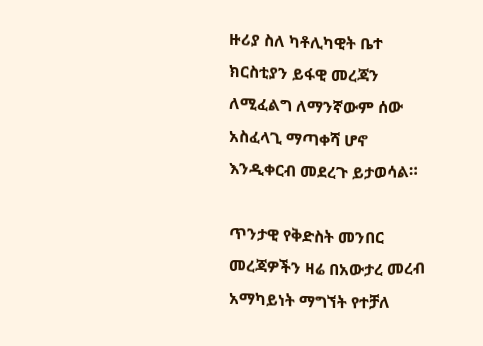ዙሪያ ስለ ካቶሊካዊት ቤተ ክርስቲያን ይፋዊ መረጃን ለሚፈልግ ለማንኛውም ሰው አስፈላጊ ማጣቀሻ ሆኖ እንዲቀርብ መደረጉ ይታወሳል።

ጥንታዊ የቅድስት መንበር መረጃዎችን ዛሬ በአውታረ መረብ አማካይነት ማግኘት የተቻለ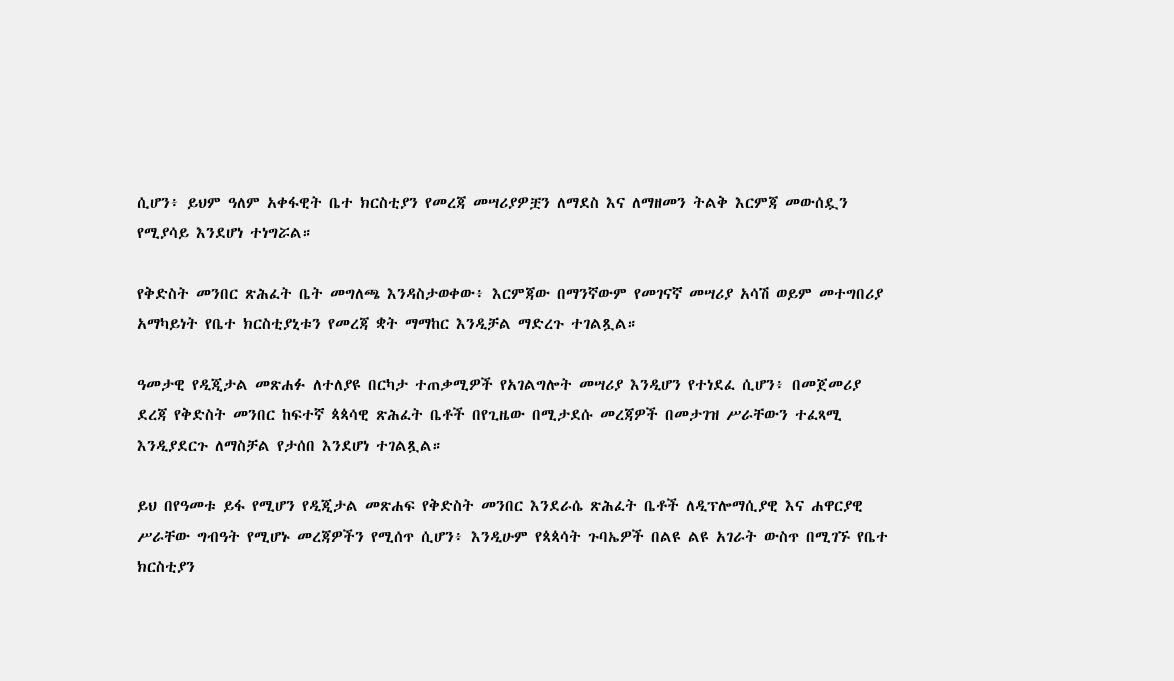ሲሆን፥ ይህም ዓለም አቀፋዊት ቤተ ክርስቲያን የመረጃ መሣሪያዎቿን ለማደስ እና ለማዘመን ትልቅ እርምጃ መውሰዷን የሚያሳይ እንደሆነ ተነግሯል።

የቅድስት መንበር ጽሕፈት ቤት መግለጫ እንዳስታወቀው፥ እርምጃው በማንኛውም የመገናኛ መሣሪያ አሳሽ ወይም መተግበሪያ አማካይነት የቤተ ክርስቲያኒቱን የመረጃ ቋት ማማከር እንዲቻል ማድረጉ ተገልጿል።

ዓመታዊ የዲጂታል መጽሐፉ ለተለያዩ በርካታ ተጠቃሚዎች የአገልግሎት መሣሪያ እንዲሆን የተነደፈ ሲሆን፥ በመጀመሪያ ደረጃ የቅድስት መንበር ከፍተኛ ጳጳሳዊ ጽሕፈት ቤቶች በየጊዜው በሚታደሱ መረጃዎች በመታገዝ ሥራቸውን ተፈጻሚ እንዲያደርጉ ለማስቻል የታሰበ እንደሆነ ተገልጿል።

ይህ በየዓመቱ ይፋ የሚሆን የዲጂታል መጽሐፍ የቅድስት መንበር እንደራሴ ጽሕፈት ቤቶች ለዲፕሎማሲያዊ እና ሐዋርያዊ ሥራቸው ግብዓት የሚሆኑ መረጃዎችን የሚሰጥ ሲሆን፥ እንዲሁም የጳጳሳት ጉባኤዎች በልዩ ልዩ አገራት ውስጥ በሚገኙ የቤተ ክርስቲያን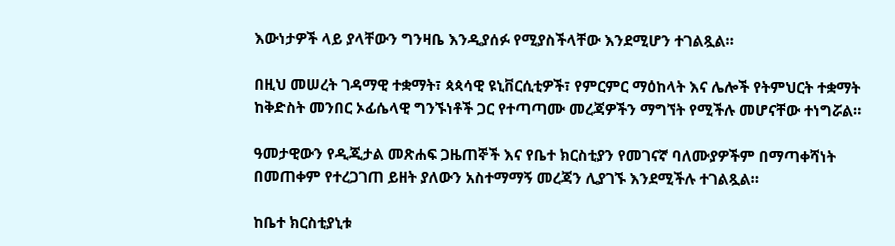እውነታዎች ላይ ያላቸውን ግንዛቤ እንዲያሰፉ የሚያስችላቸው እንደሚሆን ተገልጿል።

በዚህ መሠረት ገዳማዊ ተቋማት፣ ጳጳሳዊ ዩኒቨርሲቲዎች፣ የምርምር ማዕከላት እና ሌሎች የትምህርት ተቋማት ከቅድስት መንበር ኦፊሴላዊ ግንኙነቶች ጋር የተጣጣሙ መረጃዎችን ማግኘት የሚችሉ መሆናቸው ተነግሯል።

ዓመታዊውን የዲጂታል መጽሐፍ ጋዜጠኞች እና የቤተ ክርስቲያን የመገናኛ ባለሙያዎችም በማጣቀሻነት በመጠቀም የተረጋገጠ ይዘት ያለውን አስተማማኝ መረጃን ሊያገኙ እንደሚችሉ ተገልጿል።

ከቤተ ክርስቲያኒቱ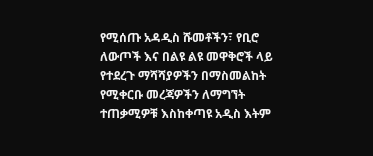የሚሰጡ አዳዲስ ሹመቶችን፣ የቢሮ ለውጦች እና በልዩ ልዩ መዋቅሮች ላይ የተደረጉ ማሻሻያዎችን በማስመልከት የሚቀርቡ መረጃዎችን ለማግኘት ተጠቃሚዎቹ እስከቀጣዩ አዲስ እትም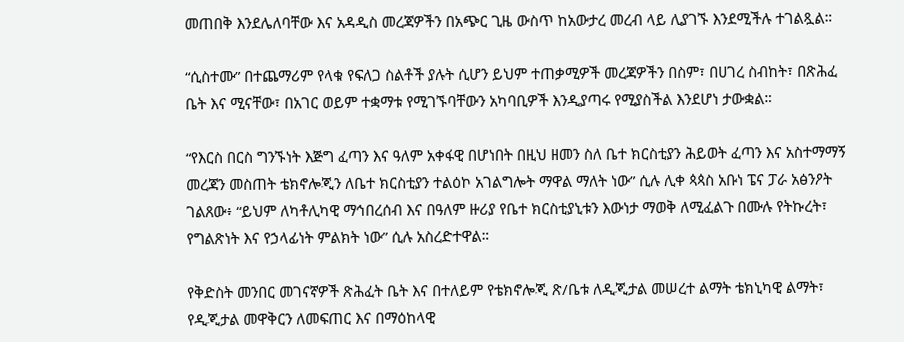መጠበቅ እንደሌለባቸው እና አዳዲስ መረጃዎችን በአጭር ጊዜ ውስጥ ከአውታረ መረብ ላይ ሊያገኙ እንደሚችሉ ተገልጿል።

“ሲስተሙ” በተጨማሪም የላቁ የፍለጋ ስልቶች ያሉት ሲሆን ይህም ተጠቃሚዎች መረጃዎችን በስም፣ በሀገረ ስብከት፣ በጽሕፈ ቤት እና ሚናቸው፣ በአገር ወይም ተቋማቱ የሚገኙባቸውን አካባቢዎች እንዲያጣሩ የሚያስችል እንደሆነ ታውቋል።

“የእርስ በርስ ግንኙነት እጅግ ፈጣን እና ዓለም አቀፋዊ በሆነበት በዚህ ዘመን ስለ ቤተ ክርስቲያን ሕይወት ፈጣን እና አስተማማኝ መረጃን መስጠት ቴክኖሎጂን ለቤተ ክርስቲያን ተልዕኮ አገልግሎት ማዋል ማለት ነው” ሲሉ ሊቀ ጳጳስ አቡነ ፔና ፓራ አፅንዖት ገልጸው፥ “ይህም ለካቶሊካዊ ማኅበረሰብ እና በዓለም ዙሪያ የቤተ ክርስቲያኒቱን እውነታ ማወቅ ለሚፈልጉ በሙሉ የትኩረት፣ የግልጽነት እና የኃላፊነት ምልክት ነው” ሲሉ አስረድተዋል።

የቅድስት መንበር መገናኛዎች ጽሕፈት ቤት እና በተለይም የቴክኖሎጂ ጽ/ቤቱ ለዲጂታል መሠረተ ልማት ቴክኒካዊ ልማት፣ የዲጂታል መዋቅርን ለመፍጠር እና በማዕከላዊ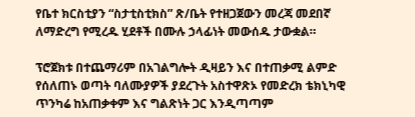የቤተ ክርስቲያን “ስታቲስቲክስ” ጽ/ቤት የተዘጋጀውን መረጃ መደበኛ ለማድረግ የሚረዱ ሂደቶች በሙሉ ኃላፊነት መውሰዱ ታውቋል።

ፕሮጀክቱ በተጨማሪም በአገልግሎት ዲዛይን እና በተጠቃሚ ልምድ የሰለጠኑ ወጣት ባለሙያዎች ያደረጉት አስተዋጽኦ የመድረክ ቴክኒካዊ ጥንካሬ ከአጠቃቀም እና ግልጽነት ጋር እንዲጣጣም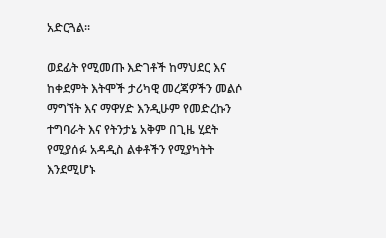አድርጓል።

ወደፊት የሚመጡ እድገቶች ከማህደር እና ከቀደምት እትሞች ታሪካዊ መረጃዎችን መልሶ ማግኘት እና ማዋሃድ እንዲሁም የመድረኩን ተግባራት እና የትንታኔ አቅም በጊዜ ሂደት የሚያሰፉ አዳዲስ ልቀቶችን የሚያካትት እንደሚሆኑ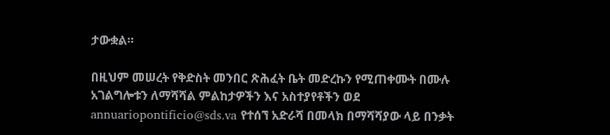ታውቋል።

በዚህም መሠረት የቅድስት መንበር ጽሕፈት ቤት መድረኩን የሚጠቀሙት በሙሉ አገልግሎቱን ለማሻሻል ምልከታዎችን እና አስተያየቶችን ወደ annuariopontificio@sds.va የተሰኘ አድራሻ በመላክ በማሻሻያው ላይ በንቃት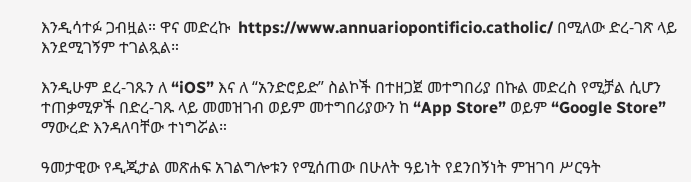እንዲሳተፉ ጋብዟል። ዋና መድረኩ  https://www.annuariopontificio.catholic/ በሚለው ድረ-ገጽ ላይ እንደሚገኝም ተገልጿል።

እንዲሁም ደረ-ገጹን ለ “iOS” እና ለ “አንድሮይድ” ስልኮች በተዘጋጀ መተግበሪያ በኩል መድረስ የሚቻል ሲሆን ተጠቃሚዎች በድረ-ገጹ ላይ መመዝገብ ወይም መተግበሪያውን ከ “App Store” ወይም “Google Store” ማውረድ እንዳለባቸው ተነግሯል።

ዓመታዊው የዲጂታል መጽሐፍ አገልግሎቱን የሚሰጠው በሁለት ዓይነት የደንበኝነት ምዝገባ ሥርዓት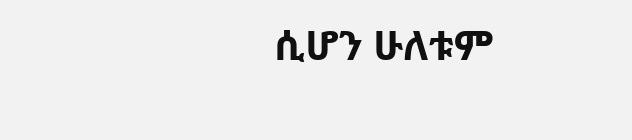ሲሆን ሁለቱም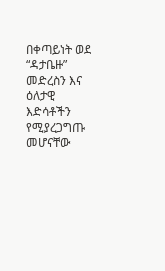በቀጣይነት ወደ “ዳታቤዙ” መድረስን እና ዕለታዊ እድሳቶችን የሚያረጋግጡ መሆናቸው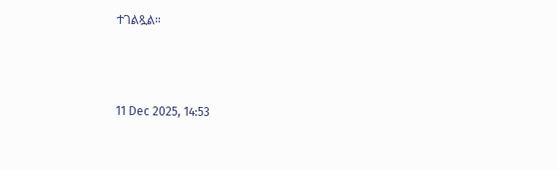ተገልጿል።



11 Dec 2025, 14:53